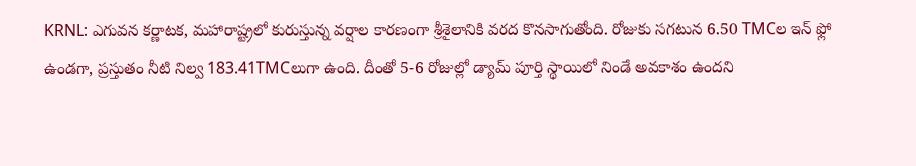KRNL: ఎగువన కర్ణాటక, మహారాష్ట్రలో కురుస్తున్న వర్షాల కారణంగా శ్రీశైలానికి వరద కొనసాగుతోంది. రోజుకు సగటున 6.50 TMCల ఇన్ ఫ్లో ఉండగా, ప్రస్తుతం నీటి నిల్వ 183.41TMCలుగా ఉంది. దీంతో 5-6 రోజుల్లో డ్యామ్ పూర్తి స్థాయిలో నిండే అవకాశం ఉందని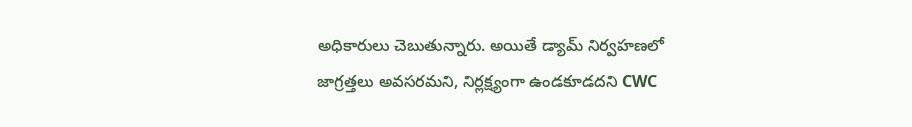అధికారులు చెబుతున్నారు. అయితే డ్యామ్ నిర్వహణలో జాగ్రత్తలు అవసరమని, నిర్లక్ష్యంగా ఉండకూడదని CWC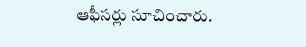ఆఫీసర్లు సూచించారు.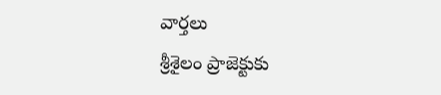వార్తలు
శ్రీశైలం ప్రాజెక్టుకు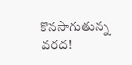కొనసాగుతున్న వరద!